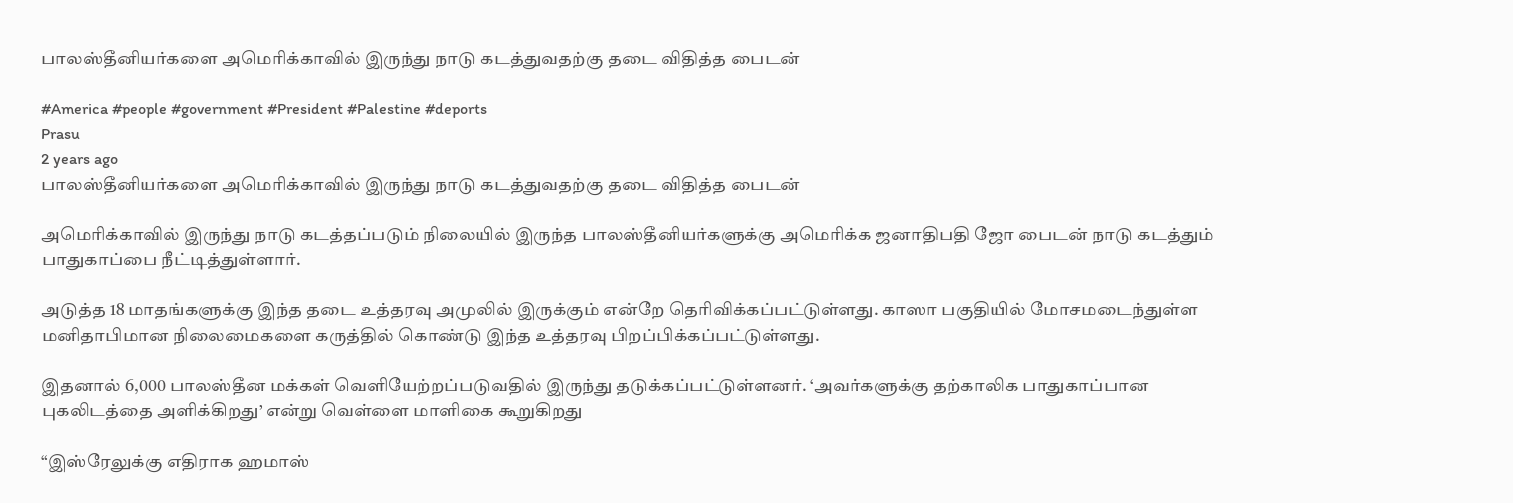பாலஸ்தீனியர்களை அமெரிக்காவில் இருந்து நாடு கடத்துவதற்கு தடை விதித்த பைடன்

#America #people #government #President #Palestine #deports
Prasu
2 years ago
பாலஸ்தீனியர்களை அமெரிக்காவில் இருந்து நாடு கடத்துவதற்கு தடை விதித்த பைடன்

அமெரிக்காவில் இருந்து நாடு கடத்தப்படும் நிலையில் இருந்த பாலஸ்தீனியர்களுக்கு அமெரிக்க ஜனாதிபதி ஜோ பைடன் நாடு கடத்தும் பாதுகாப்பை நீட்டித்துள்ளார்.

அடுத்த 18 மாதங்களுக்கு இந்த தடை உத்தரவு அமுலில் இருக்கும் என்றே தெரிவிக்கப்பட்டுள்ளது. காஸா பகுதியில் மோசமடைந்துள்ள மனிதாபிமான நிலைமைகளை கருத்தில் கொண்டு இந்த உத்தரவு பிறப்பிக்கப்பட்டுள்ளது.

இதனால் 6,000 பாலஸ்தீன மக்கள் வெளியேற்றப்படுவதில் இருந்து தடுக்கப்பட்டுள்ளனர். ‘அவர்களுக்கு தற்காலிக பாதுகாப்பான புகலிடத்தை அளிக்கிறது’ என்று வெள்ளை மாளிகை கூறுகிறது

“இஸ்ரேலுக்கு எதிராக ஹமாஸ்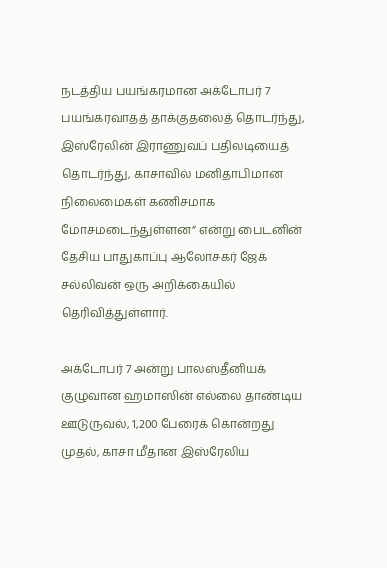நடத்திய பயங்கரமான அக்டோபர் 7 பயங்கரவாதத் தாக்குதலைத் தொடர்ந்து, இஸ்ரேலின் இராணுவப் பதிலடியைத் தொடர்ந்து, காசாவில் மனிதாபிமான நிலைமைகள் கணிசமாக மோசமடைந்துள்ளன” என்று பைடனின் தேசிய பாதுகாப்பு ஆலோசகர் ஜேக் சல்லிவன் ஒரு அறிக்கையில் தெரிவித்துள்ளார்.

அக்டோபர் 7 அன்று பாலஸ்தீனியக் குழுவான ஹமாஸின் எல்லை தாண்டிய ஊடுருவல், 1,200 பேரைக் கொன்றது முதல், காசா மீதான இஸ்ரேலிய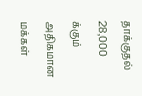தாக்குதல் 28,000 க்கும் அதிகமான மக்கள்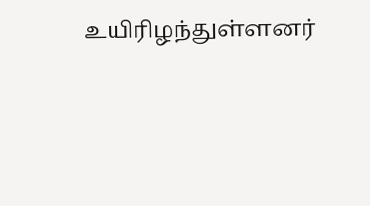உயிரிழந்துள்ளனர்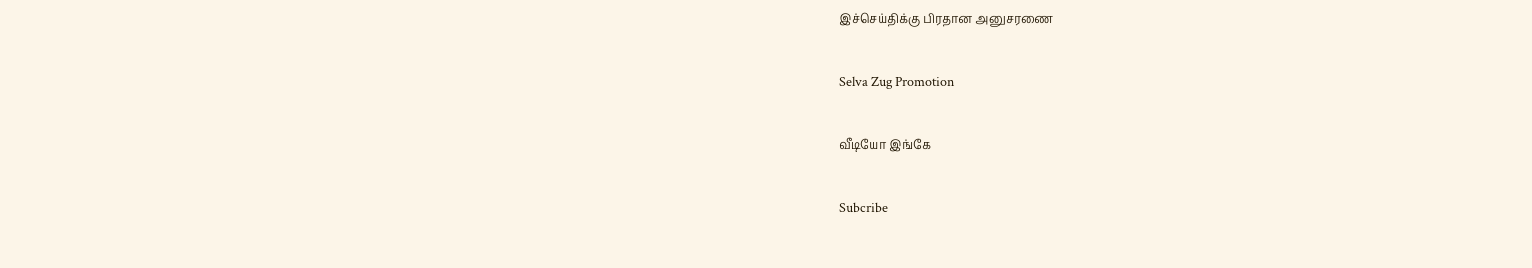இச்செய்திக்கு பிரதான அனுசரணை

Selva Zug Promotion

வீடியோ இங்கே

Subcribe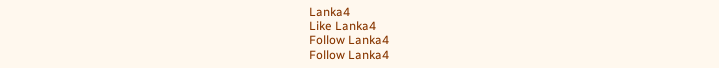Lanka4
Like Lanka4
Follow Lanka4
Follow Lanka4